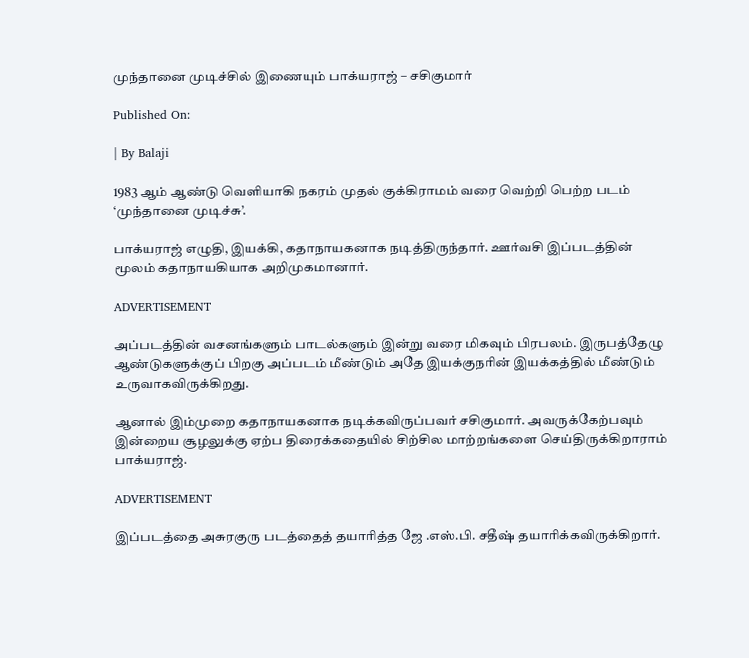முந்தானை முடிச்சில் இணையும் பாக்யராஜ் – சசிகுமார்

Published On:

| By Balaji

1983 ஆம் ஆண்டு வெளியாகி நகரம் முதல் குக்கிராமம் வரை வெற்றி பெற்ற படம் ‘முந்தானை முடிச்சு’.

பாக்யராஜ் எழுதி, இயக்கி, கதாநாயகனாக நடித்திருந்தார். ஊர்வசி இப்படத்தின் மூலம் கதாநாயகியாக அறிமுகமானார்.

ADVERTISEMENT

அப்படத்தின் வசனங்களும் பாடல்களும் இன்று வரை மிகவும் பிரபலம். இருபத்தேழு ஆண்டுகளுக்குப் பிறகு அப்படம் மீண்டும் அதே இயக்குநரின் இயக்கத்தில் மீண்டும் உருவாகவிருக்கிறது.

ஆனால் இம்முறை கதாநாயகனாக நடிக்கவிருப்பவர் சசிகுமார். அவருக்கேற்பவும் இன்றைய சூழலுக்கு ஏற்ப திரைக்கதையில் சிற்சில மாற்றங்களை செய்திருக்கிறாராம் பாக்யராஜ்.

ADVERTISEMENT

இப்படத்தை அசுரகுரு படத்தைத் தயாரித்த ஜே .எஸ்.பி. சதீஷ் தயாரிக்கவிருக்கிறார்.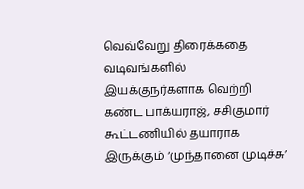வெவ்வேறு திரைக்கதை வடிவங்களில் இயக்குநர்களாக வெற்றி கண்ட பாக்யராஜ், சசிகுமார் கூட்டணியில் தயாராக இருக்கும் ‘முந்தானை முடிச்சு’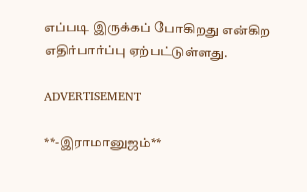எப்படி இருக்கப் போகிறது என்கிற எதிர்பார்ப்பு ஏற்பட்டுள்ளது.

ADVERTISEMENT

**-இராமானுஜம்**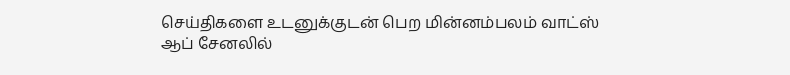செய்திகளை உடனுக்குடன் பெற மின்னம்பலம் வாட்ஸ் ஆப் சேனலில்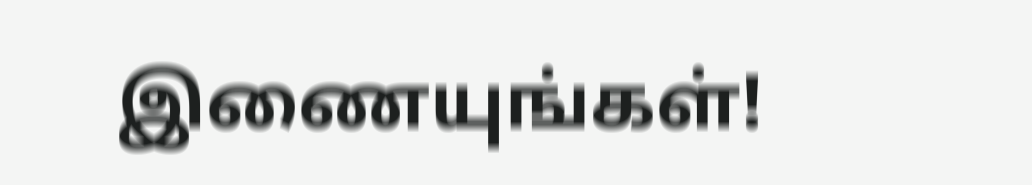இணையுங்கள்!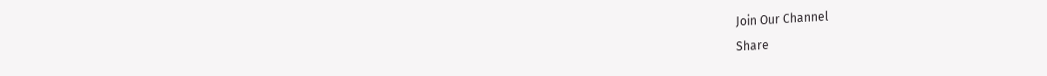Join Our Channel
Share